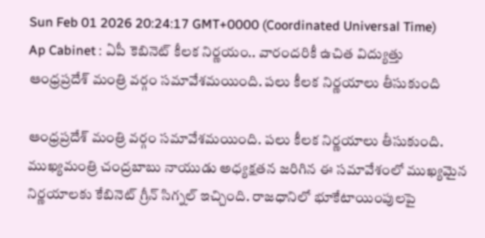Sun Feb 01 2026 20:24:17 GMT+0000 (Coordinated Universal Time)
Ap Cabinet : ఏపీ కెబినెట్ కీలక నిర్ణయం.. వారందరికీ ఉచిత విద్యుత్తు
ఆంధ్రప్రదేశ్ మంత్రి వర్గం సమావేశమయింది. పలు కీలక నిర్ణయాలు తీసుకుంది

ఆంధ్రప్రదేశ్ మంత్రి వర్గం సమావేశమయింది. పలు కీలక నిర్ణయాలు తీసుకుంది. ముఖ్యమంత్రి చంద్రబాబు నాయుడు అధ్యక్షతన జరిగిన ఈ సమావేశంలో ముఖ్యమైన నిర్ణయాలకు కేబినెట్ గ్రీన్ సిగ్నల్ ఇచ్చింది. రాజధానిలో భూకేటాయింపులపై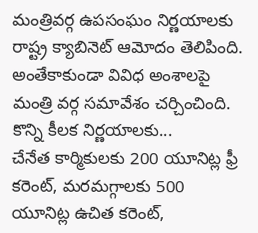మంత్రివర్గ ఉపసంఘం నిర్ణయాలకు రాష్ట్ర క్యాబినెట్ ఆమోదం తెలిపింది. అంతేకాకుండా వివిధ అంశాలపై మంత్రి వర్గ సమావేశం చర్చించింది.
కొన్ని కీలక నిర్ణయాలకు...
చేనేత కార్మికులకు 200 యూనిట్ల ఫ్రీ కరెంట్, మరమగ్గాలకు 500 యూనిట్ల ఉచిత కరెంట్,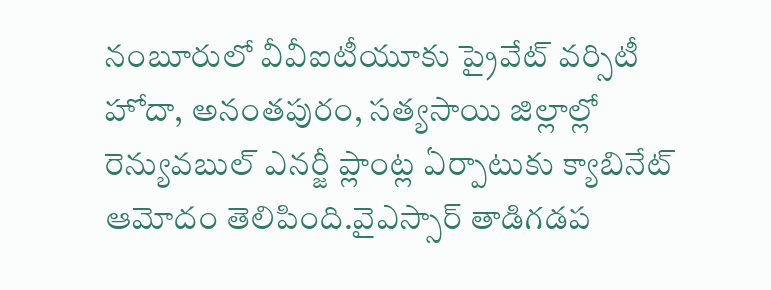నంబూరులో వీవీఐటీయూకు ప్రైవేట్ వర్సిటీ హోదా, అనంతపురం, సత్యసాయి జిల్లాల్లో రెన్యువబుల్ ఎనర్జీ ప్లాంట్ల ఏర్పాటుకు క్యాబినేట్ ఆమోదం తెలిపింది.వైఎస్సార్ తాడిగడప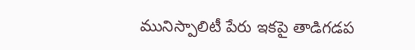మునిస్పాలిటీ పేరు ఇకపై తాడిగడప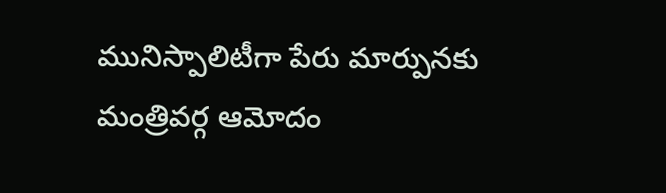మునిస్పాలిటీగా పేరు మార్పునకు మంత్రివర్గ ఆమోదం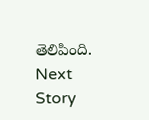తెలిపింది.
Next Story